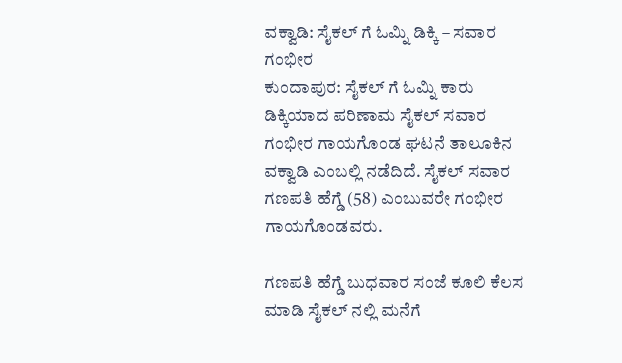ವಕ್ವಾಡಿ: ಸೈಕಲ್ ಗೆ ಓಮ್ನಿ ಡಿಕ್ಕಿ – ಸವಾರ ಗಂಭೀರ
ಕುಂದಾಪುರ: ಸೈಕಲ್ ಗೆ ಓಮ್ನಿ ಕಾರು ಡಿಕ್ಕಿಯಾದ ಪರಿಣಾಮ ಸೈಕಲ್ ಸವಾರ ಗಂಭೀರ ಗಾಯಗೊಂಡ ಘಟನೆ ತಾಲೂಕಿನ ವಕ್ವಾಡಿ ಎಂಬಲ್ಲಿ ನಡೆದಿದೆ. ಸೈಕಲ್ ಸವಾರ ಗಣಪತಿ ಹೆಗ್ಡೆ (58) ಎಂಬುವರೇ ಗಂಭೀರ ಗಾಯಗೊಂಡವರು.

ಗಣಪತಿ ಹೆಗ್ಡೆ ಬುಧವಾರ ಸಂಜೆ ಕೂಲಿ ಕೆಲಸ ಮಾಡಿ ಸೈಕಲ್ ನಲ್ಲಿ ಮನೆಗೆ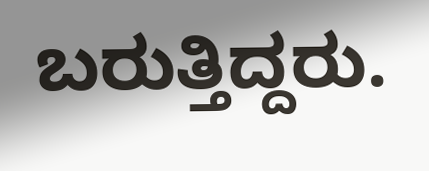ಬರುತ್ತಿದ್ದರು.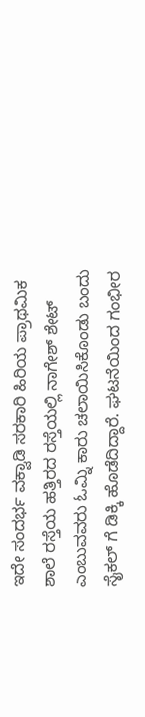ಇದೇ ಸಂದರ್ಭ ವಕ್ವಾಡಿ ಸರಕಾರಿ ಹಿರಿಯ ಪ್ರಾಥಮಿಕ ಶಾಲೆ ರಸ್ತೆಯ ಹತ್ತಿರದ ರಸ್ತೆಯಲ್ಲಿ ನಾಗೇಶ್ ಶೇಟ್ ಎಂಬುವವರು ಓಮ್ನಿ ಕಾರು ಚಲಾಯಿಸಿಕೊಂಡು ಬಂದು ಸೈಕಲ್ ಗೆ ಡಿಕ್ಕಿ ಹೊಡೆದಿದ್ದಾರೆ. ಘಟನೆಯಿಂದ ಗಂಭೀರ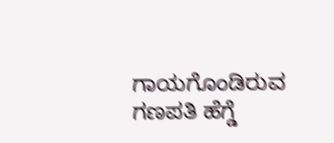ಗಾಯಗೊಂಡಿರುವ ಗಣಪತಿ ಹೆಗ್ಡೆ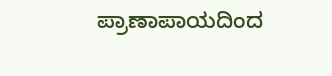ಪ್ರಾಣಾಪಾಯದಿಂದ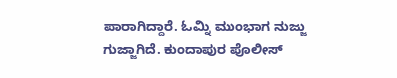ಪಾರಾಗಿದ್ದಾರೆ. ಓಮ್ನಿ ಮುಂಭಾಗ ನುಜ್ಜು ಗುಜ್ಜಾಗಿದೆ. ಕುಂದಾಪುರ ಪೊಲೀಸ್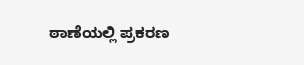ಠಾಣೆಯಲ್ಲಿ ಪ್ರಕರಣ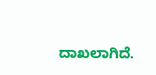ದಾಖಲಾಗಿದೆ.